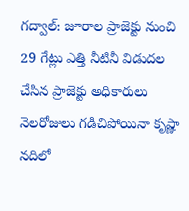గద్వాల్: జూరాల ప్రాజెక్టు నుంచి 29 గేట్లు ఎత్తి నీటినీ విడుదల చేసిన ప్రాజెక్టు అధికారులు
నెలరోజులు గడిచిపోయినా కృష్ణా నదిలో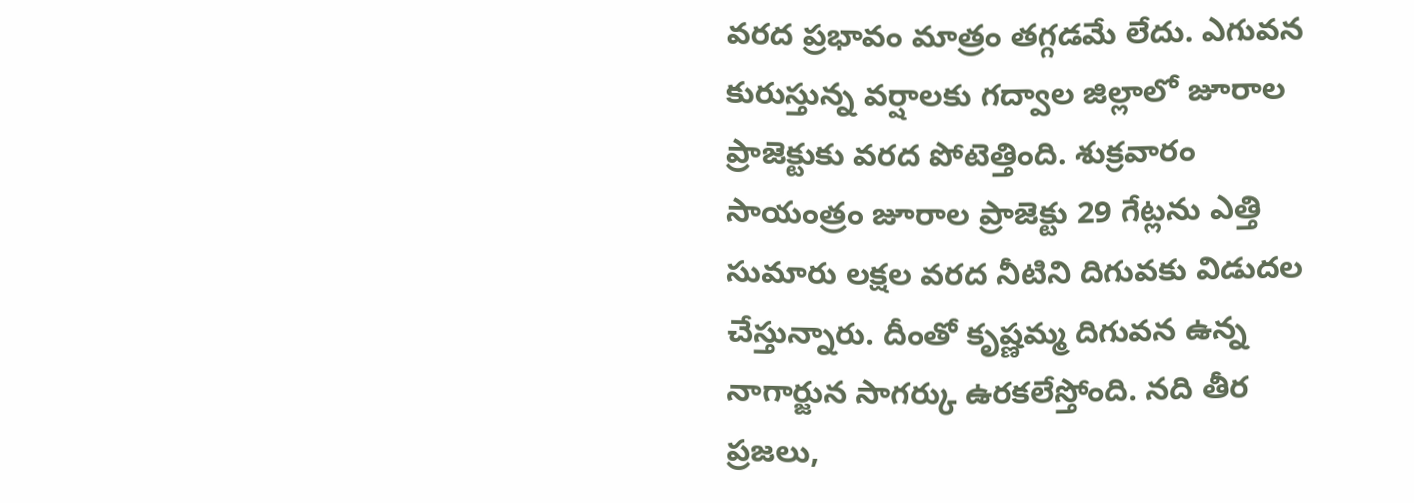వరద ప్రభావం మాత్రం తగ్గడమే లేదు. ఎగువన కురుస్తున్న వర్షాలకు గద్వాల జిల్లాలో జూరాల ప్రాజెక్టుకు వరద పోటెత్తింది. శుక్రవారం సాయంత్రం జూరాల ప్రాజెక్టు 29 గేట్లను ఎత్తి సుమారు లక్షల వరద నీటిని దిగువకు విడుదల చేస్తున్నారు. దీంతో కృష్ణమ్మ దిగువన ఉన్న నాగార్జున సాగర్కు ఉరకలేస్తోంది. నది తీర ప్రజలు,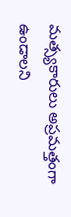మత్స్యకారులు అప్రమత్తంగా ఉండాలని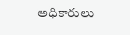అధికారులు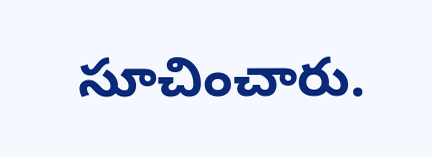సూచించారు.